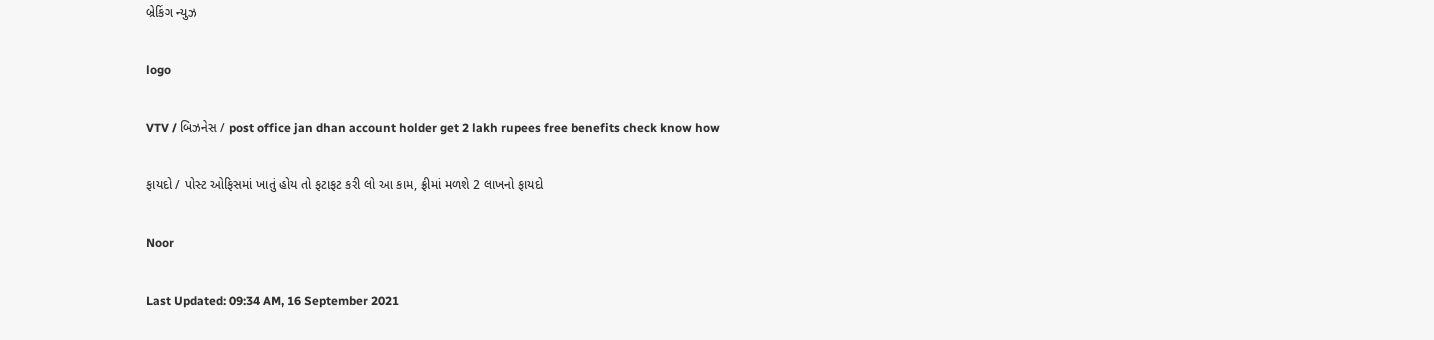બ્રેકિંગ ન્યુઝ

logo

VTV / બિઝનેસ / post office jan dhan account holder get 2 lakh rupees free benefits check know how

ફાયદો / પોસ્ટ ઓફિસમાં ખાતું હોય તો ફટાફટ કરી લો આ કામ, ફ્રીમાં મળશે 2 લાખનો ફાયદો

Noor

Last Updated: 09:34 AM, 16 September 2021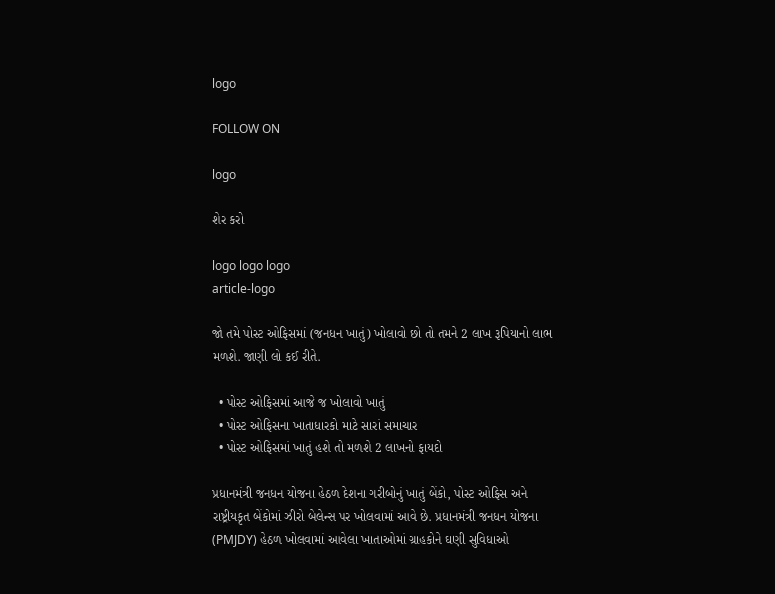logo

FOLLOW ON

logo

શેર કરો

logo logo logo
article-logo

જો તમે પોસ્ટ ઓફિસમાં (જનધન ખાતું) ખોલાવો છો તો તમને 2 લાખ રૂપિયાનો લાભ મળશે. જાણી લો કઈ રીતે.

  • પોસ્ટ ઓફિસમાં આજે જ ખોલાવો ખાતું
  • પોસ્ટ ઓફિસના ખાતાધારકો માટે સારાં સમાચાર
  • પોસ્ટ ઓફિસમાં ખાતું હશે તો મળશે 2 લાખનો ફાયદો

પ્રધાનમંત્રી જનધન યોજના હેઠળ દેશના ગરીબોનું ખાતું બેંકો, પોસ્ટ ઓફિસ અને રાષ્ટ્રીયકૃત બેંકોમાં ઝીરો બેલેન્સ પર ખોલવામાં આવે છે. પ્રધાનમંત્રી જનધન યોજના (PMJDY) હેઠળ ખોલવામાં આવેલા ખાતાઓમાં ગ્રાહકોને ઘણી સુવિધાઓ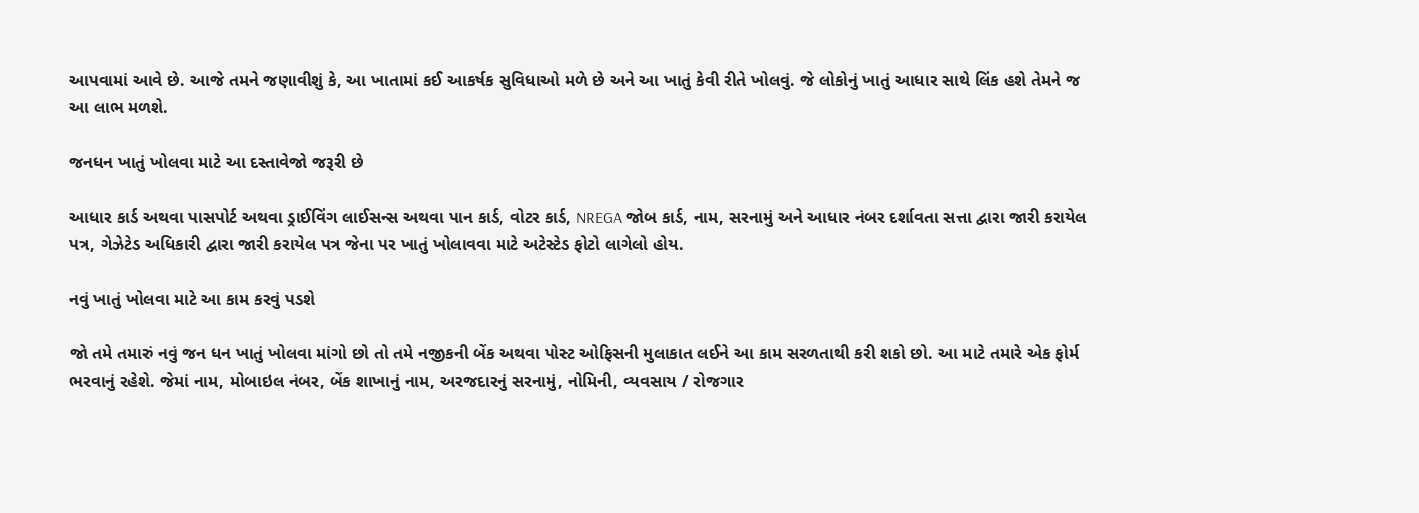આપવામાં આવે છે. આજે તમને જણાવીશું કે, આ ખાતામાં કઈ આકર્ષક સુવિધાઓ મળે છે અને આ ખાતું કેવી રીતે ખોલવું. જે લોકોનું ખાતું આધાર સાથે લિંક હશે તેમને જ આ લાભ મળશે.

જનધન ખાતું ખોલવા માટે આ દસ્તાવેજો જરૂરી છે

આધાર કાર્ડ અથવા પાસપોર્ટ અથવા ડ્રાઈવિંગ લાઈસન્સ અથવા પાન કાર્ડ, વોટર કાર્ડ, NREGA જોબ કાર્ડ, નામ, સરનામું અને આધાર નંબર દર્શાવતા સત્તા દ્વારા જારી કરાયેલ પત્ર, ગેઝેટેડ અધિકારી દ્વારા જારી કરાયેલ પત્ર જેના પર ખાતું ખોલાવવા માટે અટેસ્ટેડ ફોટો લાગેલો હોય.

નવું ખાતું ખોલવા માટે આ કામ કરવું પડશે

જો તમે તમારું નવું જન ધન ખાતું ખોલવા માંગો છો તો તમે નજીકની બેંક અથવા પોસ્ટ ઓફિસની મુલાકાત લઈને આ કામ સરળતાથી કરી શકો છો. આ માટે તમારે એક ફોર્મ ભરવાનું રહેશે. જેમાં નામ, મોબાઇલ નંબર, બેંક શાખાનું નામ, અરજદારનું સરનામું, નોમિની, વ્યવસાય / રોજગાર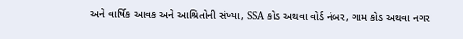અને વાર્ષિક આવક અને આશ્રિતોની સંખ્યા, SSA કોડ અથવા વોર્ડ નંબર, ગામ કોડ અથવા નગર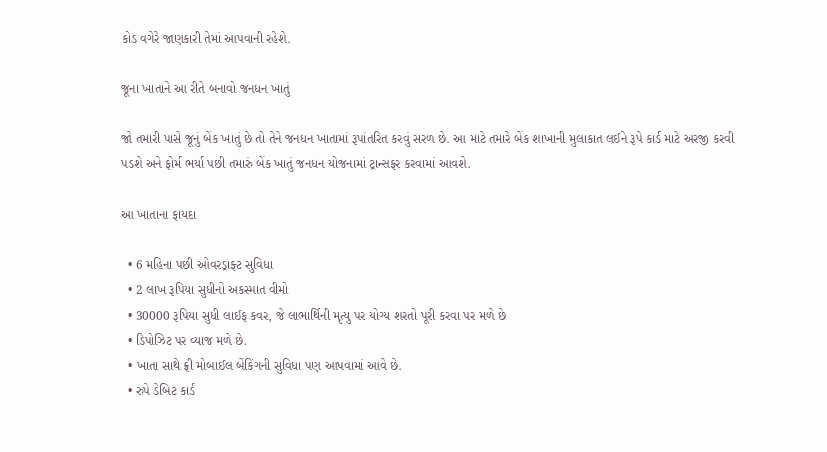કોડ વગેરે જાણકારી તેમાં આપવાની રહેશે.

જૂના ખાતાને આ રીતે બનાવો જનધન ખાતું

જો તમારી પાસે જૂનું બેંક ખાતું છે તો તેને જનધન ખાતામાં રૂપાંતરિત કરવું સરળ છે. આ માટે તમારે બેંક શાખાની મુલાકાત લઈને રૂપે કાર્ડ માટે અરજી કરવી પડશે અને ફોર્મ ભર્યા પછી તમારું બેંક ખાતું જનધન યોજનામાં ટ્રાન્સફર કરવામાં આવશે.

આ ખાતાના ફાયદા

  • 6 મહિના પછી ઓવરડ્રાફ્ટ સુવિધા
  • 2 લાખ રૂપિયા સુધીનો અકસ્માત વીમો
  • 30000 રૂપિયા સુધી લાઈફ કવર, જે લાભાર્થિની મૃત્યુ પર યોગ્ય શરતો પૂરી કરવા પર મળે છે
  • ડિપોઝિટ પર વ્યાજ મળે છે.
  • ખાતા સાથે ફ્રી મોબાઈલ બેંકિંગની સુવિધા પણ આપવામાં આવે છે.
  • રુપે ડેબિટ કાર્ડ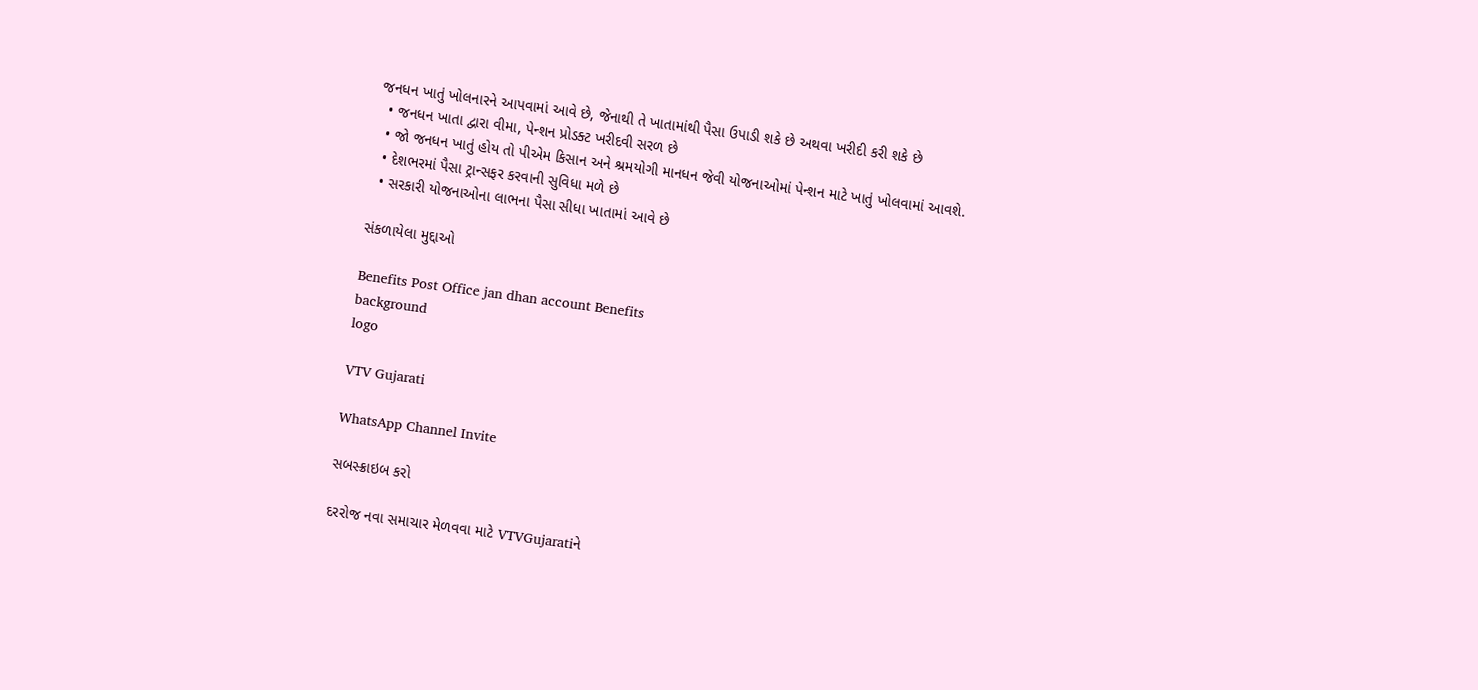જનધન ખાતું ખોલનારને આપવામાં આવે છે, જેનાથી તે ખાતામાંથી પૈસા ઉપાડી શકે છે અથવા ખરીદી કરી શકે છે
  • જનધન ખાતા દ્વારા વીમા, પેન્શન પ્રોડક્ટ ખરીદવી સરળ છે
  • જો જનધન ખાતું હોય તો પીએમ કિસાન અને શ્રમયોગી માનધન જેવી યોજનાઓમાં પેન્શન માટે ખાતું ખોલવામાં આવશે.
  • દેશભરમાં પૈસા ટ્રાન્સફર કરવાની સુવિધા મળે છે
  • સરકારી યોજનાઓના લાભના પૈસા સીધા ખાતામાં આવે છે

સંકળાયેલા મુદ્દાઓ

Benefits Post Office jan dhan account Benefits
background
logo

VTV Gujarati

WhatsApp Channel Invite

સબસ્ક્રાઇબ કરો

દરરોજ નવા સમાચાર મેળવવા માટે VTVGujaratiને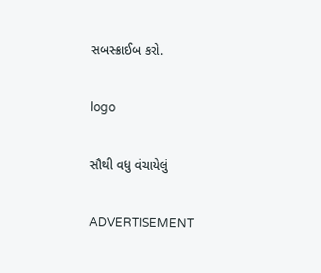સબસ્ક્રાઈબ કરો.

logo

સૌથી વધુ વંચાયેલું

ADVERTISEMENT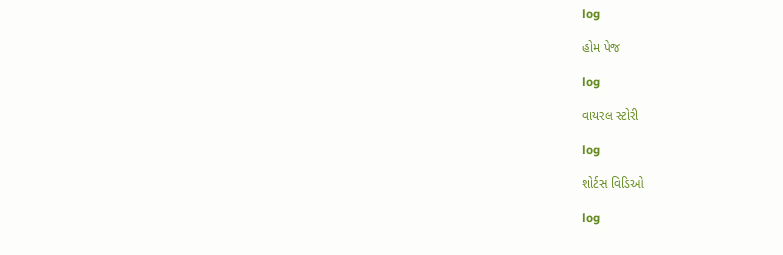log

હોમ પેજ

log

વાયરલ સ્ટોરી

log

શોર્ટસ વિડિઓ

log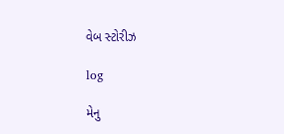વેબ સ્ટોરીઝ

log

મેનુ